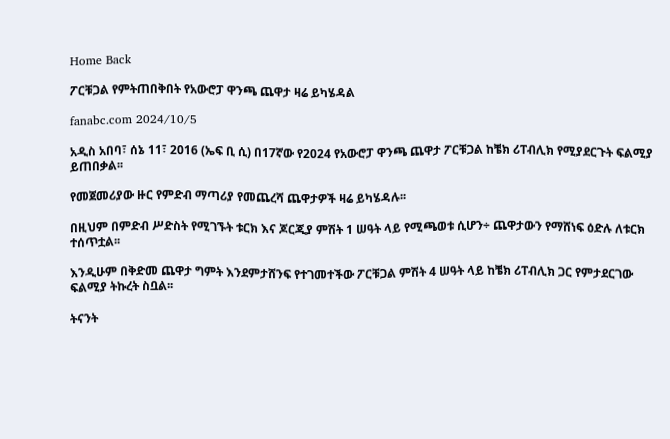Home Back

ፖርቹጋል የምትጠበቅበት የአውሮፓ ዋንጫ ጨዋታ ዛሬ ይካሄዳል

fanabc.com 2024/10/5

አዲስ አበባ፣ ሰኔ 11፣ 2016 (ኤፍ ቢ ሲ) በ17ኛው የ2024 የአውሮፓ ዋንጫ ጨዋታ ፖርቹጋል ከቼክ ሪፐብሊክ የሚያደርጉት ፍልሚያ ይጠበቃል፡፡

የመጀመሪያው ዙር የምድብ ማጣሪያ የመጨረሻ ጨዋታዎች ዛሬ ይካሄዳሉ፡፡

በዚህም በምድብ ሥድስት የሚገኙት ቱርክ እና ጆርጂያ ምሽት 1 ሠዓት ላይ የሚጫወቱ ሲሆን÷ ጨዋታውን የማሸነፍ ዕድሉ ለቱርክ ተሰጥቷል፡፡

እንዲሁም በቅድመ ጨዋታ ግምት እንደምታሸንፍ የተገመተችው ፖርቹጋል ምሽት 4 ሠዓት ላይ ከቼክ ሪፐብሊክ ጋር የምታደርገው ፍልሚያ ትኩረት ስቧል፡፡

ትናንት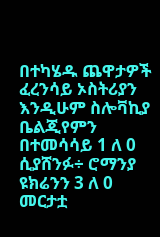በተካሄዱ ጨዋታዎች ፈረንሳይ ኦስትሪያን እንዲሁም ስሎቫኪያ ቤልጂየምን በተመሳሳይ 1 ለ 0 ሲያሸንፉ÷ ሮማንያ ዩክሬንን 3 ለ 0 መርታቷ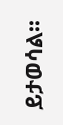ይታወሳል፡፡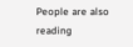People are also reading